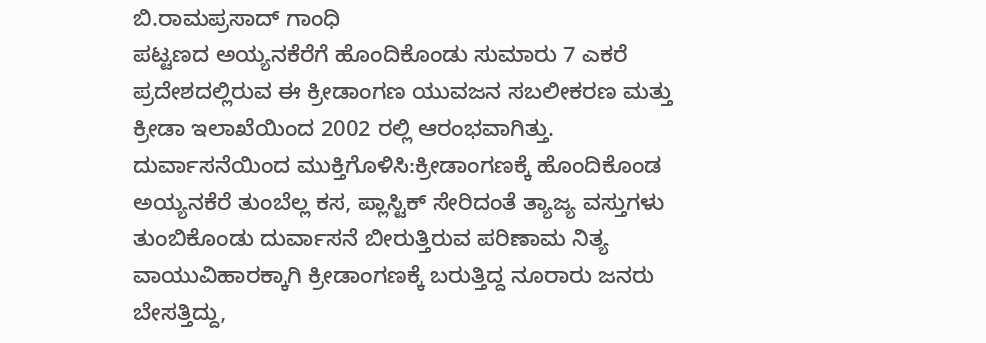ಬಿ.ರಾಮಪ್ರಸಾದ್ ಗಾಂಧಿ
ಪಟ್ಟಣದ ಅಯ್ಯನಕೆರೆಗೆ ಹೊಂದಿಕೊಂಡು ಸುಮಾರು 7 ಎಕರೆ ಪ್ರದೇಶದಲ್ಲಿರುವ ಈ ಕ್ರೀಡಾಂಗಣ ಯುವಜನ ಸಬಲೀಕರಣ ಮತ್ತು ಕ್ರೀಡಾ ಇಲಾಖೆಯಿಂದ 2002 ರಲ್ಲಿ ಆರಂಭವಾಗಿತ್ತು.
ದುರ್ವಾಸನೆಯಿಂದ ಮುಕ್ತಿಗೊಳಿಸಿ:ಕ್ರೀಡಾಂಗಣಕ್ಕೆ ಹೊಂದಿಕೊಂಡ ಅಯ್ಯನಕೆರೆ ತುಂಬೆಲ್ಲ ಕಸ, ಪ್ಲಾಸ್ಟಿಕ್ ಸೇರಿದಂತೆ ತ್ಯಾಜ್ಯ ವಸ್ತುಗಳು ತುಂಬಿಕೊಂಡು ದುರ್ವಾಸನೆ ಬೀರುತ್ತಿರುವ ಪರಿಣಾಮ ನಿತ್ಯ ವಾಯುವಿಹಾರಕ್ಕಾಗಿ ಕ್ರೀಡಾಂಗಣಕ್ಕೆ ಬರುತ್ತಿದ್ದ ನೂರಾರು ಜನರು ಬೇಸತ್ತಿದ್ದು,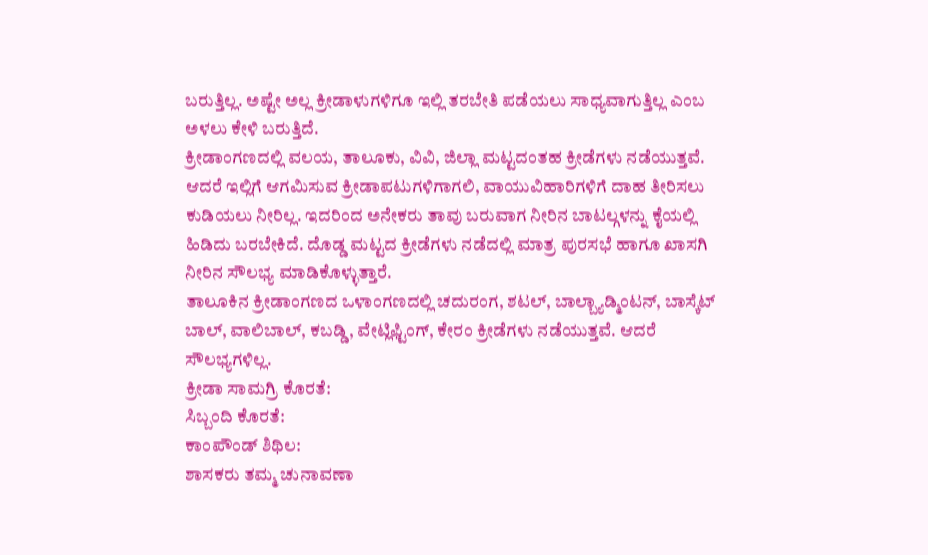ಬರುತ್ತಿಲ್ಲ. ಅಷ್ಟೇ ಅಲ್ಲ ಕ್ರೀಡಾಳುಗಳಿಗೂ ಇಲ್ಲಿ ತರಬೇತಿ ಪಡೆಯಲು ಸಾಧ್ಯವಾಗುತ್ತಿಲ್ಲ ಎಂಬ ಅಳಲು ಕೇಳಿ ಬರುತ್ತಿದೆ.
ಕ್ರೀಡಾಂಗಣದಲ್ಲಿ ವಲಯ, ತಾಲೂಕು, ವಿವಿ, ಜಿಲ್ಲಾ ಮಟ್ಟದಂತಹ ಕ್ರೀಡೆಗಳು ನಡೆಯುತ್ತವೆ. ಆದರೆ ಇಲ್ಲಿಗೆ ಆಗಮಿಸುವ ಕ್ರೀಡಾಪಟುಗಳಿಗಾಗಲಿ, ವಾಯುವಿಹಾರಿಗಳಿಗೆ ದಾಹ ತೀರಿಸಲು ಕುಡಿಯಲು ನೀರಿಲ್ಲ. ಇದರಿಂದ ಅನೇಕರು ತಾವು ಬರುವಾಗ ನೀರಿನ ಬಾಟಲ್ಗಳನ್ನು ಕೈಯಲ್ಲಿ ಹಿಡಿದು ಬರಬೇಕಿದೆ. ದೊಡ್ಡ ಮಟ್ಟದ ಕ್ರೀಡೆಗಳು ನಡೆದಲ್ಲಿ ಮಾತ್ರ ಪುರಸಭೆ ಹಾಗೂ ಖಾಸಗಿ ನೀರಿನ ಸೌಲಭ್ಯ ಮಾಡಿಕೊಳ್ಳುತ್ತಾರೆ.
ತಾಲೂಕಿನ ಕ್ರೀಡಾಂಗಣದ ಒಳಾಂಗಣದಲ್ಲಿ ಚದುರಂಗ, ಶಟಲ್, ಬಾಲ್ಬ್ಯಾಡ್ಮಿಂಟನ್, ಬಾಸ್ಕೆಟ್ ಬಾಲ್, ವಾಲಿಬಾಲ್, ಕಬಡ್ಡಿ, ವೇಟ್ಲಿಫ್ಟಿಂಗ್, ಕೇರಂ ಕ್ರೀಡೆಗಳು ನಡೆಯುತ್ತವೆ. ಆದರೆ ಸೌಲಭ್ಯಗಳಿಲ್ಲ.
ಕ್ರೀಡಾ ಸಾಮಗ್ರಿ ಕೊರತೆ:
ಸಿಬ್ಬಂದಿ ಕೊರತೆ:
ಕಾಂಪೌಂಡ್ ಶಿಥಿಲ:
ಶಾಸಕರು ತಮ್ಮ ಚುನಾವಣಾ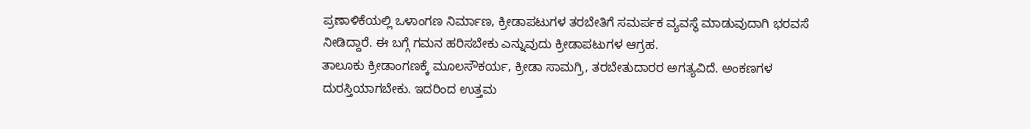ಪ್ರಣಾಳಿಕೆಯಲ್ಲಿ ಒಳಾಂಗಣ ನಿರ್ಮಾಣ, ಕ್ರೀಡಾಪಟುಗಳ ತರಬೇತಿಗೆ ಸಮರ್ಪಕ ವ್ಯವಸ್ಥೆ ಮಾಡುವುದಾಗಿ ಭರವಸೆ ನೀಡಿದ್ದಾರೆ. ಈ ಬಗ್ಗೆ ಗಮನ ಹರಿಸಬೇಕು ಎನ್ನುವುದು ಕ್ರೀಡಾಪಟುಗಳ ಆಗ್ರಹ.
ತಾಲೂಕು ಕ್ರೀಡಾಂಗಣಕ್ಕೆ ಮೂಲಸೌಕರ್ಯ, ಕ್ರೀಡಾ ಸಾಮಗ್ರಿ, ತರಬೇತುದಾರರ ಅಗತ್ಯವಿದೆ. ಅಂಕಣಗಳ ದುರಸ್ತಿಯಾಗಬೇಕು. ಇದರಿಂದ ಉತ್ತಮ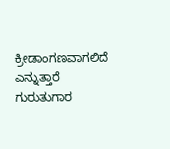ಕ್ರೀಡಾಂಗಣವಾಗಲಿದೆ ಎನ್ನುತ್ತಾರೆ ಗುರುತುಗಾರ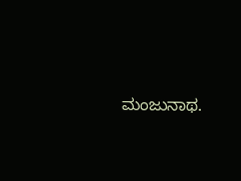ಮಂಜುನಾಥ.